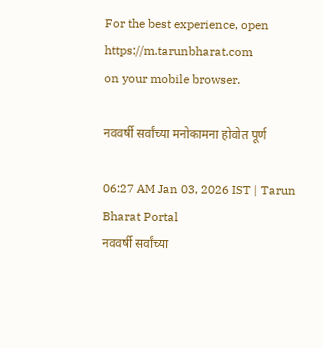For the best experience, open
https://m.tarunbharat.com
on your mobile browser.

नववर्षी सर्वांच्या मनोकामना होवोत पूर्ण

06:27 AM Jan 03, 2026 IST | Tarun Bharat Portal
नववर्षी सर्वांच्या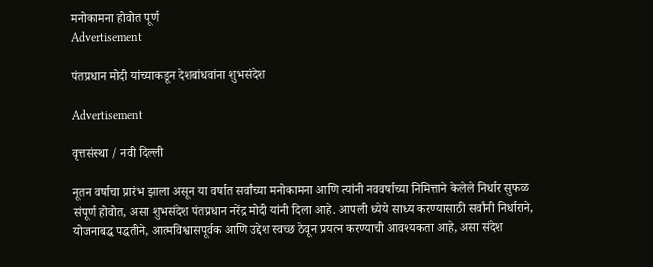मनोकामना होवोत पूर्ण
Advertisement

पंतप्रधान मोदी यांच्याकडून देशबांधवांना शुभसंदेश

Advertisement

वृत्तसंस्था / नवी दिल्ली

नूतन वर्षाचा प्रारंभ झाला असून या वर्षात सर्वांच्या मनोकामना आणि त्यांनी नववर्षाच्या निमित्ताने केलेले निर्धार सुफळ संपूर्ण होवोत, असा शुभसंदेश पंतप्रधान नरेंद्र मोदी यांनी दिला आहे. आपली ध्येये साध्य करण्यासाठी सर्वांनी निर्धाराने, योजनाबद्ध पद्धतीने, आत्मविश्वासपूर्वक आणि उद्देश स्वच्छ ठेवून प्रयत्न करण्याची आवश्यकता आहे, असा संदेश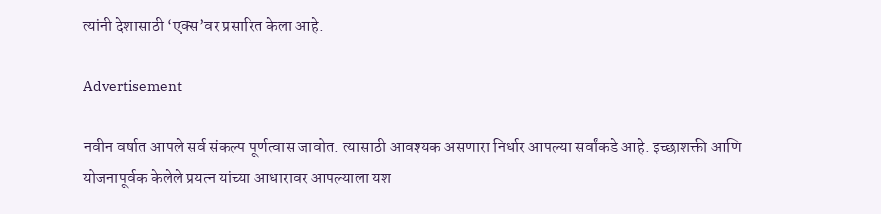त्यांनी देशासाठी ‘एक्स’वर प्रसारित केला आहे.

Advertisement

नवीन वर्षात आपले सर्व संकल्प पूर्णत्वास जावोत. त्यासाठी आवश्यक असणारा निर्धार आपल्या सर्वांकडे आहे. इच्छाशक्ती आणि योजनापूर्वक केलेले प्रयत्न यांच्या आधारावर आपल्याला यश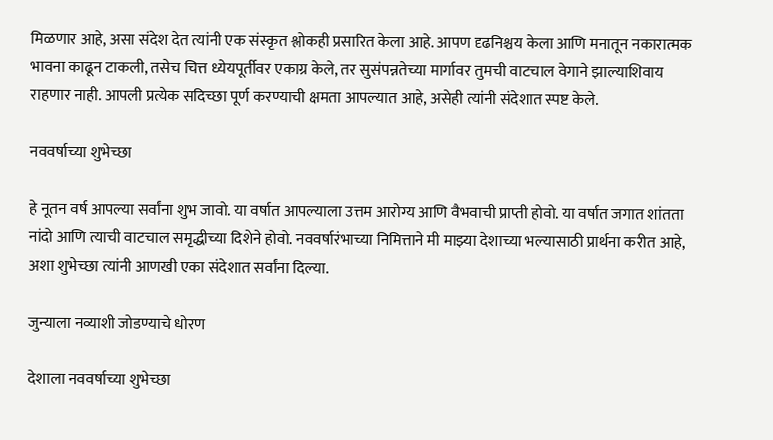मिळणार आहे, असा संदेश देत त्यांनी एक संस्कृत श्लोकही प्रसारित केला आहे. आपण दृढनिश्चय केला आणि मनातून नकारात्मक भावना काढून टाकली, तसेच चित्त ध्येयपूर्तीवर एकाग्र केले, तर सुसंपन्नतेच्या मार्गावर तुमची वाटचाल वेगाने झाल्याशिवाय राहणार नाही. आपली प्रत्येक सदिच्छा पूर्ण करण्याची क्षमता आपल्यात आहे, असेही त्यांनी संदेशात स्पष्ट केले.

नववर्षाच्या शुभेच्छा

हे नूतन वर्ष आपल्या सर्वांना शुभ जावो. या वर्षात आपल्याला उत्तम आरोग्य आणि वैभवाची प्राप्ती होवो. या वर्षात जगात शांतता नांदो आणि त्याची वाटचाल समृद्धीच्या दिशेने होवो. नववर्षारंभाच्या निमित्ताने मी माझ्या देशाच्या भल्यासाठी प्रार्थना करीत आहे, अशा शुभेच्छा त्यांनी आणखी एका संदेशात सर्वांना दिल्या.

जुन्याला नव्याशी जोडण्याचे धोरण

देशाला नववर्षाच्या शुभेच्छा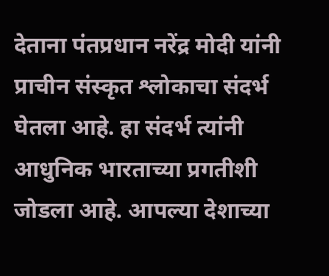देताना पंतप्रधान नरेंद्र मोदी यांनी प्राचीन संस्कृत श्लोकाचा संदर्भ घेतला आहे. हा संदर्भ त्यांनी आधुनिक भारताच्या प्रगतीशी जोडला आहे. आपल्या देशाच्या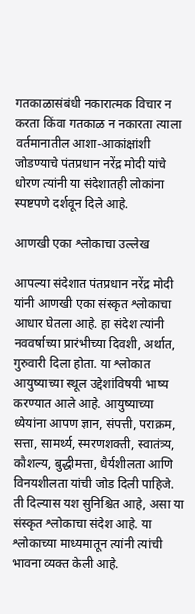गतकाळासंबंधी नकारात्मक विचार न करता किंवा गतकाळ न नकारता त्याला वर्तमानातील आशा-आकांक्षांशी जोडण्याचे पंतप्रधान नरेंद्र मोदी यांचे धोरण त्यांनी या संदेशातही लोकांना स्पष्टपणे दर्शवून दिले आहे.

आणखी एका श्लोकाचा उल्लेख

आपल्या संदेशात पंतप्रधान नरेंद्र मोदी यांनी आणखी एका संस्कृत श्लोकाचा आधार घेतला आहे. हा संदेश त्यांनी नववर्षाच्या प्रारंभीच्या दिवशी, अर्थात, गुरुवारी दिला होता. या श्लोकात आयुष्याच्या स्थूल उद्देशांविषयी भाष्य करण्यात आले आहे. आयुष्याच्या ध्येयांना आपण ज्ञान, संपत्ती, पराक्रम, सत्ता, सामर्थ्य, स्मरणशक्ती, स्वातंत्र्य, कौशल्य, बुद्धीमत्ता, धैर्यशीलता आणि विनयशीलता यांची जोड दिली पाहिजे. ती दिल्यास यश सुनिश्चित आहे, असा या संस्कृत श्लोकाचा संदेश आहे. या श्लोकाच्या माध्यमातून त्यांनी त्यांची भावना व्यक्त केली आहे.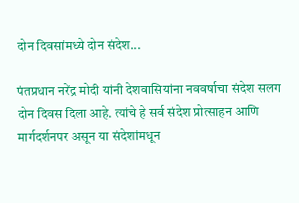दोन दिवसांमध्ये दोन संदेश...

पंतप्रधान नरेंद्र मोदी यांनी देशवासियांना नववर्षाचा संदेश सलग दोन दिवस दिला आहे. त्यांचे हे सर्व संदेश प्रोत्साहन आणि मार्गदर्शनपर असून या संदेशांमधून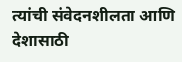त्यांची संवेदनशीलता आणि देशासाठी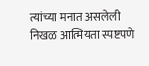त्यांच्या मनात असलेली निखळ आत्मियता स्पष्टपणे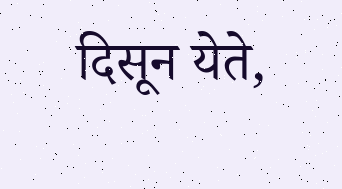दिसून येते,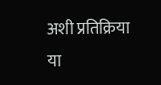अशी प्रतिक्रिया या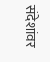संदेशांवर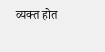व्यक्त होत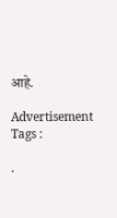आहे.

Advertisement
Tags :

.